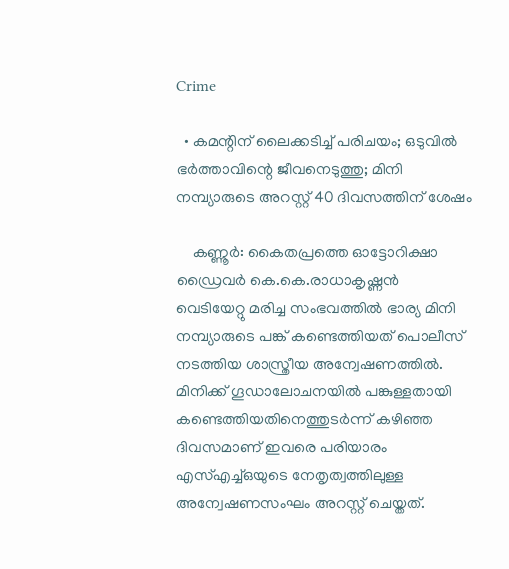Crime

  • കമന്റിന് ലൈക്കടിച്ച് പരിചയം; ഒടുവില്‍ ഭര്‍ത്താവിന്റെ ജീവനെടുത്തു; മിനി നമ്പ്യാരുടെ അറസ്റ്റ് 40 ദിവസത്തിന് ശേഷം

    കണ്ണൂര്‍: കൈതപ്രത്തെ ഓട്ടോറിക്ഷാ ഡ്രൈവര്‍ കെ.കെ.രാധാകൃഷ്ണന്‍ വെടിയേറ്റു മരിച്ച സംഭവത്തില്‍ ഭാര്യ മിനി നമ്പ്യാരുടെ പങ്ക് കണ്ടെത്തിയത് പൊലീസ് നടത്തിയ ശാസ്ത്രീയ അന്വേഷണത്തില്‍. മിനിക്ക് ഗൂഡാലോചനയില്‍ പങ്കുള്ളതായി കണ്ടെത്തിയതിനെത്തുടര്‍ന്ന് കഴിഞ്ഞ ദിവസമാണ് ഇവരെ പരിയാരം എസ്എച്ച്ഒയുടെ നേതൃത്വത്തിലുള്ള അന്വേഷണസംഘം അറസ്റ്റ് ചെയ്തത്.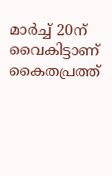മാര്‍ച്ച് 20ന് വൈകിട്ടാണ് കൈതപ്രത്ത്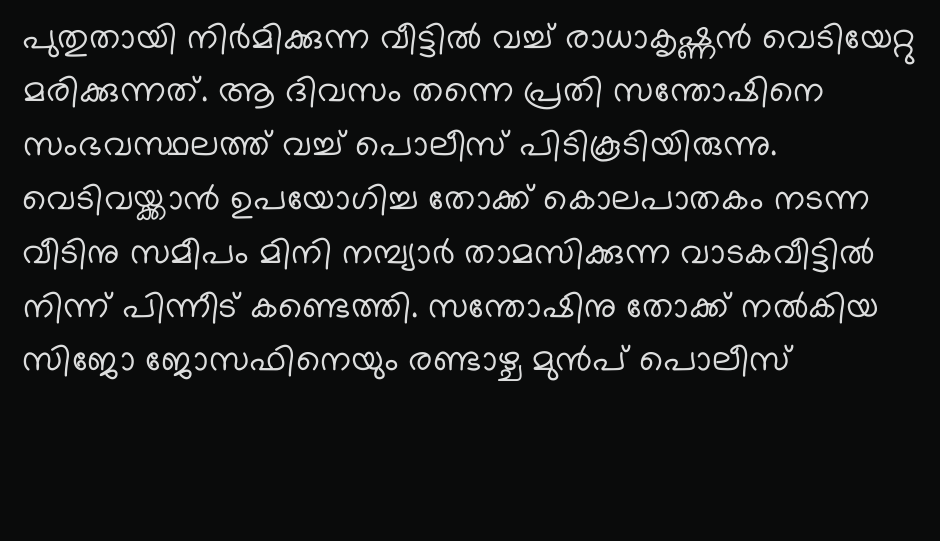പുതുതായി നിര്‍മിക്കുന്ന വീട്ടില്‍ വച്ച് രാധാകൃഷ്ണന്‍ വെടിയേറ്റു മരിക്കുന്നത്. ആ ദിവസം തന്നെ പ്രതി സന്തോഷിനെ സംഭവസ്ഥലത്ത് വച്ച് പൊലീസ് പിടികൂടിയിരുന്നു. വെടിവയ്ക്കാന്‍ ഉപയോഗിച്ച തോക്ക് കൊലപാതകം നടന്ന വീടിനു സമീപം മിനി നമ്പ്യാര്‍ താമസിക്കുന്ന വാടകവീട്ടില്‍ നിന്ന് പിന്നീട് കണ്ടെത്തി. സന്തോഷിനു തോക്ക് നല്‍കിയ സിജോ ജോസഫിനെയും രണ്ടാഴ്ച മുന്‍പ് പൊലീസ്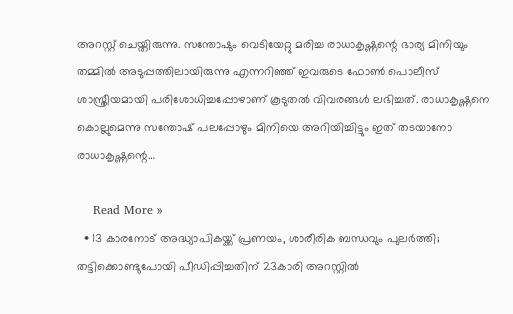അറസ്റ്റ് ചെയ്തിരുന്നു. സന്തോഷും വെടിയേറ്റു മരിച്ച രാധാകൃഷ്ണന്റെ ഭാര്യ മിനിയും തമ്മില്‍ അടുപ്പത്തിലായിരുന്നു എന്നറിഞ്ഞ് ഇവരുടെ ഫോണ്‍ പൊലീസ് ശാസ്ത്രീയമായി പരിശോധിച്ചപ്പോഴാണ് കൂടുതല്‍ വിവരങ്ങള്‍ ലഭിച്ചത്. രാധാകൃഷ്ണനെ കൊല്ലുമെന്നു സന്തോഷ് പലപ്പോഴും മിനിയെ അറിയിച്ചിട്ടും ഇത് തടയാനോ രാധാകൃഷ്ണന്റെ…

    Read More »
  • 13 കാരനോട് അദ്ധ്യാപികയ്ക്ക് പ്രണയം, ശാരീരിക ബന്ധവും പുലര്‍ത്തി; തട്ടിക്കൊണ്ടുപോയി പീഡിപ്പിച്ചതിന് 23കാരി അറസ്റ്റില്‍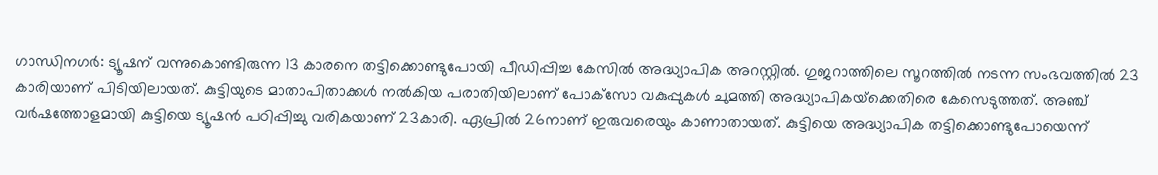ഗാന്ധിനഗര്‍: ട്യൂഷന് വന്നുകൊണ്ടിരുന്ന 13 കാരനെ തട്ടിക്കൊണ്ടുപോയി പീഡിപ്പിച്ച കേസില്‍ അദ്ധ്യാപിക അറസ്റ്റില്‍. ഗുജറാത്തിലെ സൂറത്തില്‍ നടന്ന സംഭവത്തില്‍ 23 കാരിയാണ് പിടിയിലായത്. കുട്ടിയുടെ മാതാപിതാക്കള്‍ നല്‍കിയ പരാതിയിലാണ് പോക്‌സോ വകുപ്പുകള്‍ ചുമത്തി അദ്ധ്യാപികയ്‌ക്കെതിരെ കേസെടുത്തത്. അഞ്ച് വര്‍ഷത്തോളമായി കുട്ടിയെ ട്യൂഷന്‍ പഠിപ്പിച്ചു വരികയാണ് 23കാരി. ഏപ്രില്‍ 26നാണ് ഇരുവരെയും കാണാതായത്. കുട്ടിയെ അദ്ധ്യാപിക തട്ടിക്കൊണ്ടുപോയെന്ന്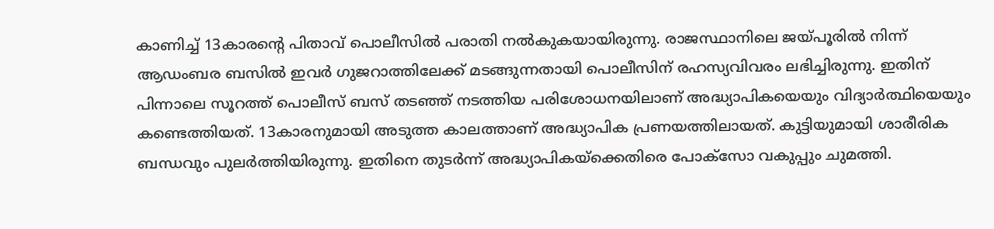കാണിച്ച് 13കാരന്റെ പിതാവ് പൊലീസില്‍ പരാതി നല്‍കുകയായിരുന്നു. രാജസ്ഥാനിലെ ജയ്പൂരില്‍ നിന്ന് ആഡംബര ബസില്‍ ഇവര്‍ ഗുജറാത്തിലേക്ക് മടങ്ങുന്നതായി പൊലീസിന് രഹസ്യവിവരം ലഭിച്ചിരുന്നു. ഇതിന് പിന്നാലെ സൂറത്ത് പൊലീസ് ബസ് തടഞ്ഞ് നടത്തിയ പരിശോധനയിലാണ് അദ്ധ്യാപികയെയും വിദ്യാര്‍ത്ഥിയെയും കണ്ടെത്തിയത്. 13കാരനുമായി അടുത്ത കാലത്താണ് അദ്ധ്യാപിക പ്രണയത്തിലായത്. കുട്ടിയുമായി ശാരീരിക ബന്ധവും പുലര്‍ത്തിയിരുന്നു. ഇതിനെ തുടര്‍ന്ന് അദ്ധ്യാപികയ്‌ക്കെതിരെ പോക്‌സോ വകുപ്പും ചുമത്തി.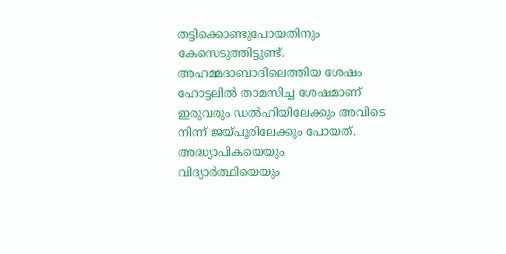തട്ടിക്കൊണ്ടുപോയതിനും കേസെടുത്തിട്ടുണ്ട്. അഹമ്മദാബാദിലെത്തിയ ശേഷം ഹോട്ടലില്‍ താമസിച്ച ശേഷമാണ് ഇരുവരും ഡല്‍ഹിയിലേക്കും അവിടെ നിന്ന് ജയ്പൂരിലേക്കും പോയത്. അദ്ധ്യാപികയെയും വിദ്യാര്‍ത്ഥിയെയും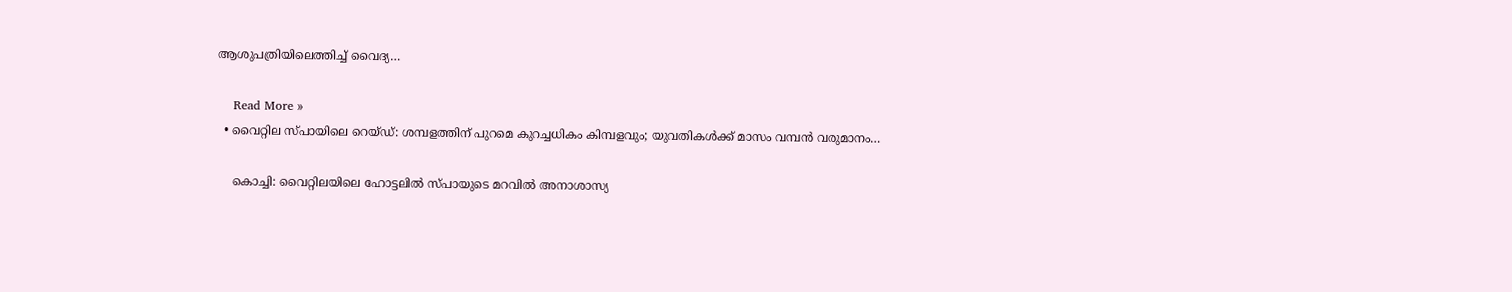ആശുപത്രിയിലെത്തിച്ച് വൈദ്യ…

    Read More »
  • വൈറ്റില സ്പായിലെ റെയ്ഡ്: ശമ്പളത്തിന് പുറമെ കുറച്ചധികം കിമ്പളവും; യുവതികള്‍ക്ക് മാസം വമ്പന്‍ വരുമാനം…

    കൊച്ചി: വൈറ്റിലയിലെ ഹോട്ടലില്‍ സ്പായുടെ മറവില്‍ അനാശാസ്യ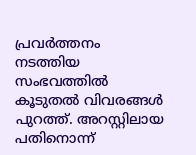പ്രവര്‍ത്തനം നടത്തിയ സംഭവത്തില്‍ കൂടുതല്‍ വിവരങ്ങള്‍ പുറത്ത്. അറസ്റ്റിലായ പതിനൊന്ന്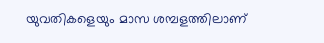യുവതികളെയും മാസ ശമ്പളത്തിലാണ്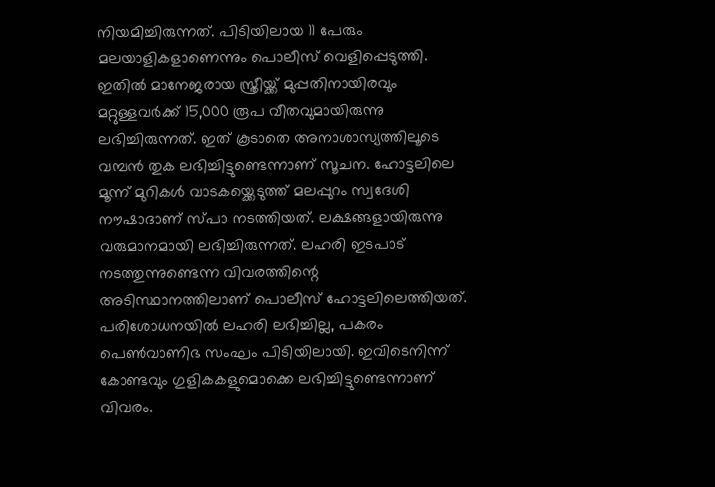നിയമിച്ചിരുന്നത്. പിടിയിലായ 11 പേരും മലയാളികളാണെന്നും പൊലീസ് വെളിപ്പെടുത്തി. ഇതില്‍ മാനേജരായ സ്ത്രീയ്ക്ക് മുപ്പതിനായിരവും മറ്റുള്ളവര്‍ക്ക് 15,000 രൂപ വീതവുമായിരുന്നു ലഭിച്ചിരുന്നത്. ഇത് കൂടാതെ അനാശാസ്യത്തിലൂടെ വമ്പന്‍ തുക ലഭിച്ചിട്ടുണ്ടെന്നാണ് സൂചന. ഹോട്ടലിലെ മൂന്ന് മുറികള്‍ വാടകയ്ക്കെടുത്ത് മലപ്പുറം സ്വദേശി നൗഷാദാണ് സ്പാ നടത്തിയത്. ലക്ഷങ്ങളായിരുന്നു വരുമാനമായി ലഭിച്ചിരുന്നത്. ലഹരി ഇടപാട് നടത്തുന്നുണ്ടെന്ന വിവരത്തിന്റെ അടിസ്ഥാനത്തിലാണ് പൊലീസ് ഹോട്ടലിലെത്തിയത്. പരിശോധനയില്‍ ലഹരി ലഭിച്ചില്ല, പകരം പെണ്‍വാണിഭ സംഘം പിടിയിലായി. ഇവിടെനിന്ന് കോണ്ടവും ഗുളികകളുമൊക്കെ ലഭിച്ചിട്ടുണ്ടെന്നാണ് വിവരം.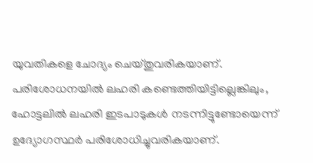യുവതികളെ ചോദ്യം ചെയ്തുവരികയാണ്. പരിശോധനയില്‍ ലഹരി കണ്ടെത്തിയിട്ടില്ലെങ്കിലും, ഹോട്ടലില്‍ ലഹരി ഇടപാടുകള്‍ നടന്നിട്ടുണ്ടോയെന്ന് ഉദ്യോഗസ്ഥര്‍ പരിശോധിച്ചുവരികയാണ്.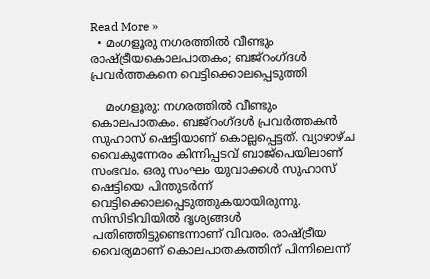Read More »
  • മംഗളൂരു നഗരത്തില്‍ വീണ്ടും രാഷ്ട്രീയകൊലപാതകം; ബജ്‌റംഗ്ദള്‍ പ്രവര്‍ത്തകനെ വെട്ടിക്കൊലപ്പെടുത്തി

    മംഗളൂരു: നഗരത്തില്‍ വീണ്ടും കൊലപാതകം. ബജ്‌റംഗ്ദള്‍ പ്രവര്‍ത്തകന്‍ സുഹാസ് ഷെട്ടിയാണ് കൊല്ലപ്പെട്ടത്. വ്യാഴാഴ്ച വൈകുന്നേരം കിന്നിപ്പടവ് ബാജ്പെയിലാണ് സംഭവം. ഒരു സംഘം യുവാക്കള്‍ സുഹാസ് ഷെട്ടിയെ പിന്തുടര്‍ന്ന് വെട്ടിക്കൊലപ്പെടുത്തുകയായിരുന്നു. സിസിടിവിയില്‍ ദൃശ്യങ്ങള്‍ പതിഞ്ഞിട്ടുണ്ടെന്നാണ് വിവരം. രാഷ്ട്രീയ വൈര്യമാണ് കൊലപാതകത്തിന് പിന്നിലെന്ന്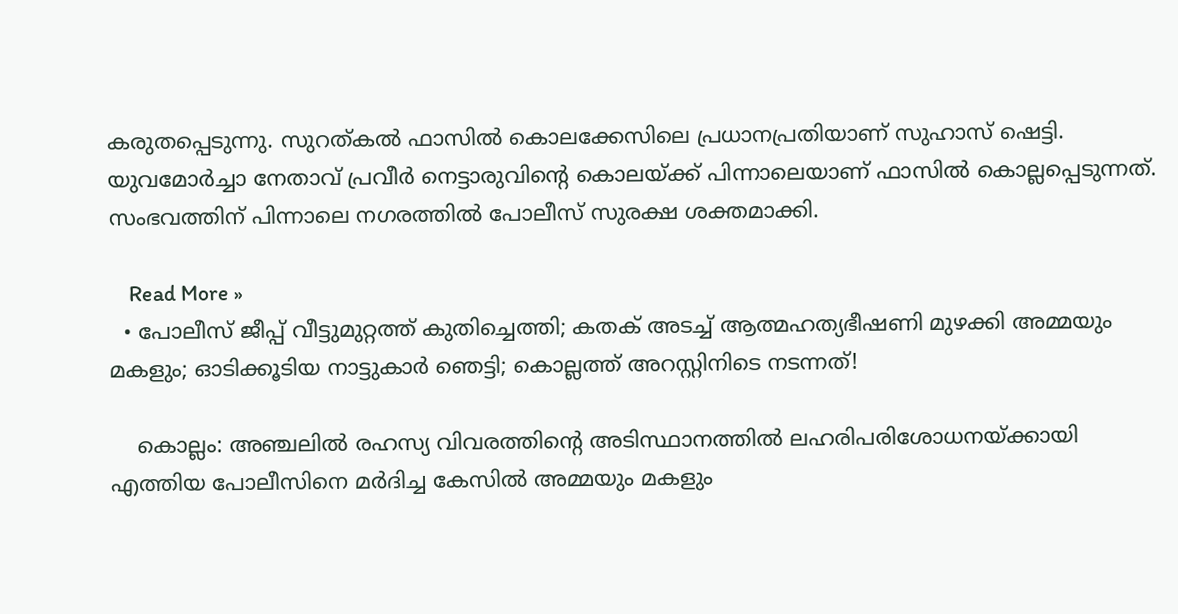കരുതപ്പെടുന്നു. സുറത്കല്‍ ഫാസില്‍ കൊലക്കേസിലെ പ്രധാനപ്രതിയാണ് സുഹാസ് ഷെട്ടി. യുവമോര്‍ച്ചാ നേതാവ് പ്രവീര്‍ നെട്ടാരുവിന്റെ കൊലയ്ക്ക് പിന്നാലെയാണ് ഫാസില്‍ കൊല്ലപ്പെടുന്നത്. സംഭവത്തിന് പിന്നാലെ നഗരത്തില്‍ പോലീസ് സുരക്ഷ ശക്തമാക്കി.

    Read More »
  • പോലീസ് ജീപ്പ് വീട്ടുമുറ്റത്ത് കുതിച്ചെത്തി; കതക് അടച്ച് ആത്മഹത്യഭീഷണി മുഴക്കി അമ്മയും മകളും; ഓടിക്കൂടിയ നാട്ടുകാര്‍ ഞെട്ടി; കൊല്ലത്ത് അറസ്റ്റിനിടെ നടന്നത്!

    കൊല്ലം: അഞ്ചലില്‍ രഹസ്യ വിവരത്തിന്റെ അടിസ്ഥാനത്തില്‍ ലഹരിപരിശോധനയ്ക്കായി എത്തിയ പോലീസിനെ മര്‍ദിച്ച കേസില്‍ അമ്മയും മകളും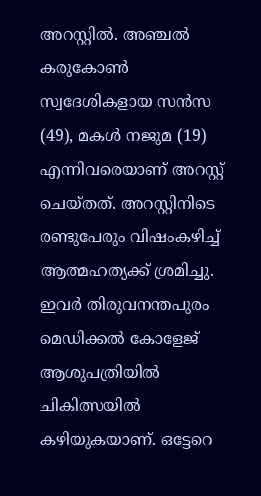അറസ്റ്റില്‍. അഞ്ചല്‍ കരുകോണ്‍ സ്വദേശികളായ സന്‍സ (49), മകള്‍ നജുമ (19) എന്നിവരെയാണ് അറസ്റ്റ് ചെയ്തത്. അറസ്റ്റിനിടെ രണ്ടുപേരും വിഷംകഴിച്ച് ആത്മഹത്യക്ക് ശ്രമിച്ചു. ഇവര്‍ തിരുവനന്തപുരം മെഡിക്കല്‍ കോളേജ് ആശുപത്രിയില്‍ ചികിത്സയില്‍ കഴിയുകയാണ്. ഒട്ടേറെ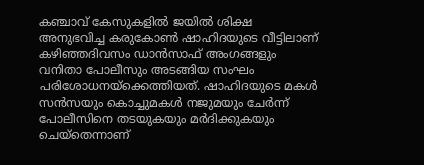കഞ്ചാവ് കേസുകളില്‍ ജയില്‍ ശിക്ഷ അനുഭവിച്ച കരുകോണ്‍ ഷാഹിദയുടെ വീട്ടിലാണ് കഴിഞ്ഞദിവസം ഡാന്‍സാഫ് അംഗങ്ങളും വനിതാ പോലീസും അടങ്ങിയ സംഘം പരിശോധനയ്ക്കെത്തിയത്. ഷാഹിദയുടെ മകള്‍ സന്‍സയും കൊച്ചുമകള്‍ നജുമയും ചേര്‍ന്ന് പോലീസിനെ തടയുകയും മര്‍ദിക്കുകയും ചെയ്തെന്നാണ്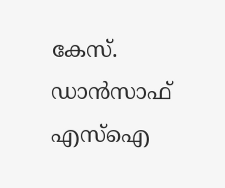കേസ്. ഡാന്‍സാഫ് എസ്‌ഐ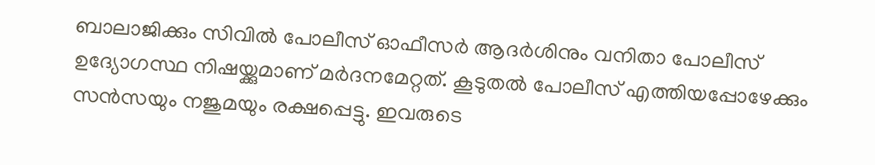ബാലാജിക്കും സിവില്‍ പോലീസ് ഓഫീസര്‍ ആദര്‍ശിനും വനിതാ പോലീസ് ഉദ്യോഗസ്ഥ നിഷയ്ക്കുമാണ് മര്‍ദനമേറ്റത്. കൂടുതല്‍ പോലീസ് എത്തിയപ്പോഴേക്കും സന്‍സയും നജുമയും രക്ഷപ്പെട്ടു. ഇവരുടെ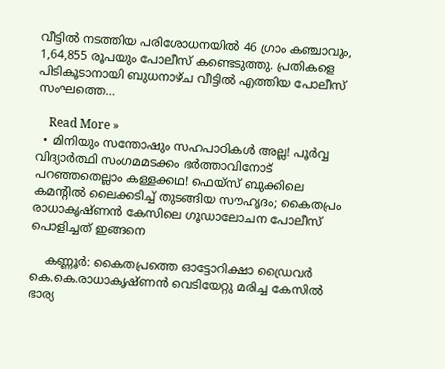വീട്ടില്‍ നടത്തിയ പരിശോധനയില്‍ 46 ഗ്രാം കഞ്ചാവും, 1,64,855 രൂപയും പോലീസ് കണ്ടെടുത്തു. പ്രതികളെ പിടികൂടാനായി ബുധനാഴ്ച വീട്ടില്‍ എത്തിയ പോലീസ് സംഘത്തെ…

    Read More »
  • മിനിയും സന്തോഷും സഹപാഠികള്‍ അല്ല! പൂര്‍വ്വ വിദ്യാര്‍ത്ഥി സംഗമമടക്കം ഭര്‍ത്താവിനോട് പറഞ്ഞതെല്ലാം കള്ളക്കഥ! ഫെയ്സ് ബുക്കിലെ കമന്റില്‍ ലൈക്കടിച്ച് തുടങ്ങിയ സൗഹൃദം; കൈതപ്രം രാധാകൃഷ്ണന്‍ കേസിലെ ഗൂഡാലോചന പോലീസ് പൊളിച്ചത് ഇങ്ങനെ

    കണ്ണൂര്‍: കൈതപ്രത്തെ ഓട്ടോറിക്ഷാ ഡ്രൈവര്‍ കെ.കെ.രാധാകൃഷ്ണന്‍ വെടിയേറ്റു മരിച്ച കേസില്‍ ഭാര്യ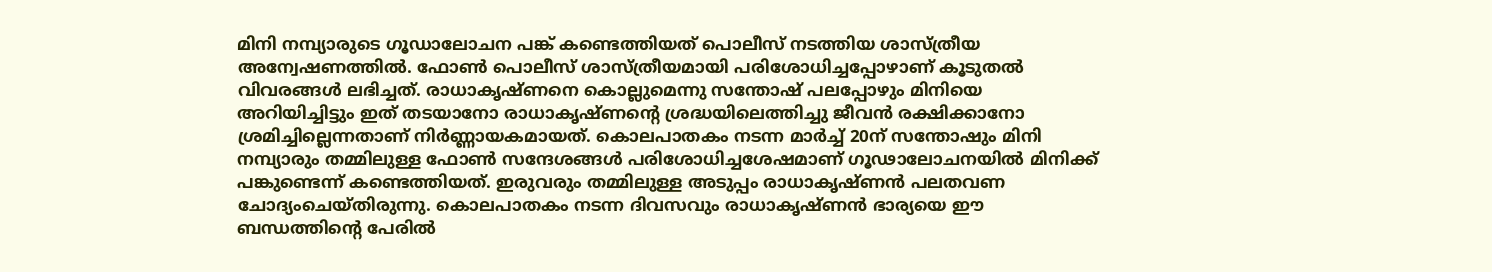മിനി നമ്പ്യാരുടെ ഗൂഡാലോചന പങ്ക് കണ്ടെത്തിയത് പൊലീസ് നടത്തിയ ശാസ്ത്രീയ അന്വേഷണത്തില്‍. ഫോണ്‍ പൊലീസ് ശാസ്ത്രീയമായി പരിശോധിച്ചപ്പോഴാണ് കൂടുതല്‍ വിവരങ്ങള്‍ ലഭിച്ചത്. രാധാകൃഷ്ണനെ കൊല്ലുമെന്നു സന്തോഷ് പലപ്പോഴും മിനിയെ അറിയിച്ചിട്ടും ഇത് തടയാനോ രാധാകൃഷ്ണന്റെ ശ്രദ്ധയിലെത്തിച്ചു ജീവന്‍ രക്ഷിക്കാനോ ശ്രമിച്ചില്ലെന്നതാണ് നിര്‍ണ്ണായകമായത്. കൊലപാതകം നടന്ന മാര്‍ച്ച് 20ന് സന്തോഷും മിനി നമ്പ്യാരും തമ്മിലുള്ള ഫോണ്‍ സന്ദേശങ്ങള്‍ പരിശോധിച്ചശേഷമാണ് ഗൂഢാലോചനയില്‍ മിനിക്ക് പങ്കുണ്ടെന്ന് കണ്ടെത്തിയത്. ഇരുവരും തമ്മിലുള്ള അടുപ്പം രാധാകൃഷ്ണന്‍ പലതവണ ചോദ്യംചെയ്തിരുന്നു. കൊലപാതകം നടന്ന ദിവസവും രാധാകൃഷ്ണന്‍ ഭാര്യയെ ഈ ബന്ധത്തിന്റെ പേരില്‍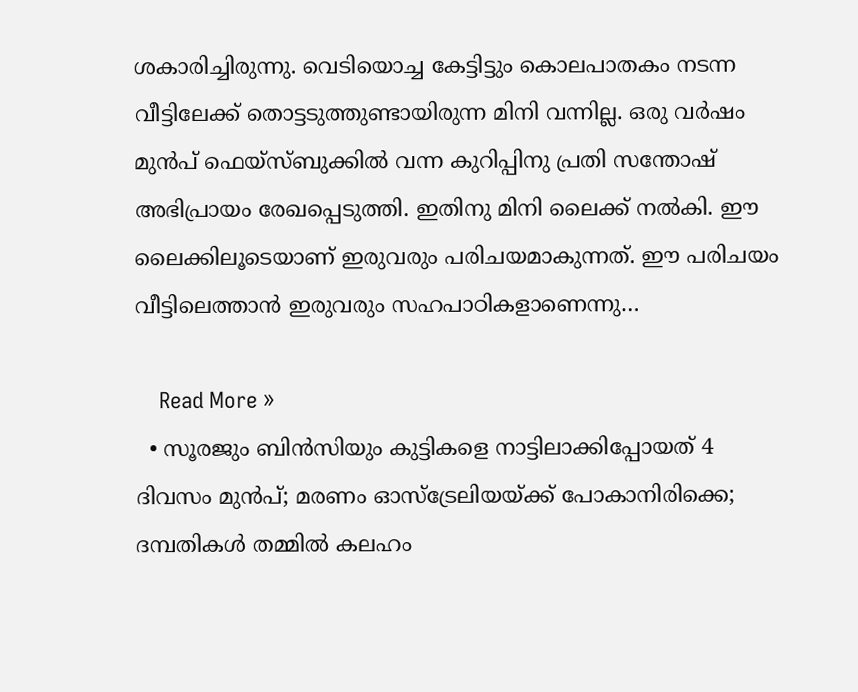ശകാരിച്ചിരുന്നു. വെടിയൊച്ച കേട്ടിട്ടും കൊലപാതകം നടന്ന വീട്ടിലേക്ക് തൊട്ടടുത്തുണ്ടായിരുന്ന മിനി വന്നില്ല. ഒരു വര്‍ഷം മുന്‍പ് ഫെയ്സ്ബുക്കില്‍ വന്ന കുറിപ്പിനു പ്രതി സന്തോഷ് അഭിപ്രായം രേഖപ്പെടുത്തി. ഇതിനു മിനി ലൈക്ക് നല്‍കി. ഈ ലൈക്കിലൂടെയാണ് ഇരുവരും പരിചയമാകുന്നത്. ഈ പരിചയം വീട്ടിലെത്താന്‍ ഇരുവരും സഹപാഠികളാണെന്നു…

    Read More »
  • സൂരജും ബിന്‍സിയും കുട്ടികളെ നാട്ടിലാക്കിപ്പോയത് 4 ദിവസം മുന്‍പ്; മരണം ഓസ്‌ട്രേലിയയ്ക്ക് പോകാനിരിക്കെ; ദമ്പതികള്‍ തമ്മില്‍ കലഹം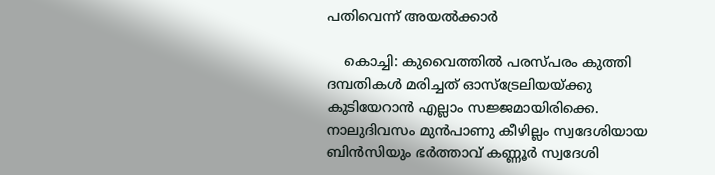പതിവെന്ന് അയല്‍ക്കാര്‍

    കൊച്ചി: കുവൈത്തില്‍ പരസ്പരം കുത്തി ദമ്പതികള്‍ മരിച്ചത് ഓസ്‌ട്രേലിയയ്ക്കു കുടിയേറാന്‍ എല്ലാം സജ്ജമായിരിക്കെ. നാലുദിവസം മുന്‍പാണു കീഴില്ലം സ്വദേശിയായ ബിന്‍സിയും ഭര്‍ത്താവ് കണ്ണൂര്‍ സ്വദേശി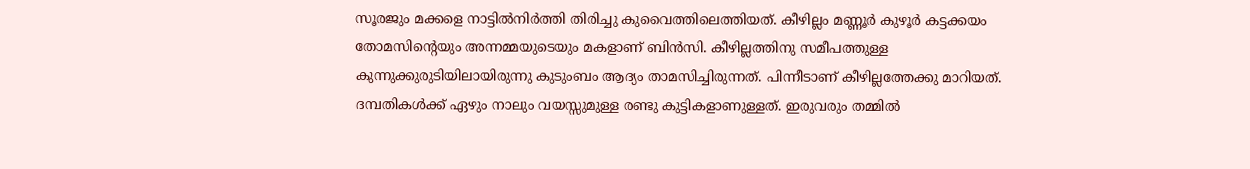സൂരജും മക്കളെ നാട്ടില്‍നിര്‍ത്തി തിരിച്ചു കുവൈത്തിലെത്തിയത്. കീഴില്ലം മണ്ണൂര്‍ കുഴൂര്‍ കട്ടക്കയം തോമസിന്റെയും അന്നമ്മയുടെയും മകളാണ് ബിന്‍സി. കീഴില്ലത്തിനു സമീപത്തുള്ള കുന്നുക്കുരുടിയിലായിരുന്നു കുടുംബം ആദ്യം താമസിച്ചിരുന്നത്. പിന്നീടാണ് കീഴില്ലത്തേക്കു മാറിയത്. ദമ്പതികള്‍ക്ക് ഏഴും നാലും വയസ്സുമുള്ള രണ്ടു കുട്ടികളാണുള്ളത്. ഇരുവരും തമ്മില്‍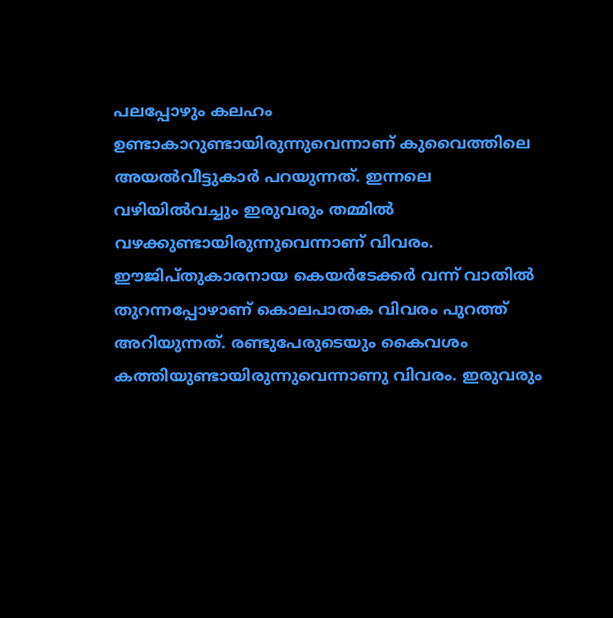പലപ്പോഴും കലഹം ഉണ്ടാകാറുണ്ടായിരുന്നുവെന്നാണ് കുവൈത്തിലെ അയല്‍വീട്ടുകാര്‍ പറയുന്നത്. ഇന്നലെ വഴിയില്‍വച്ചും ഇരുവരും തമ്മില്‍ വഴക്കുണ്ടായിരുന്നുവെന്നാണ് വിവരം. ഈജിപ്തുകാരനായ കെയര്‍ടേക്കര്‍ വന്ന് വാതില്‍ തുറന്നപ്പോഴാണ് കൊലപാതക വിവരം പുറത്ത് അറിയുന്നത്. രണ്ടുപേരുടെയും കൈവശം കത്തിയുണ്ടായിരുന്നുവെന്നാണു വിവരം. ഇരുവരും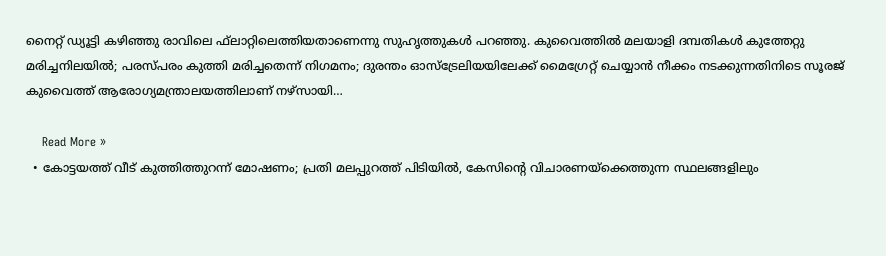നൈറ്റ് ഡ്യൂട്ടി കഴിഞ്ഞു രാവിലെ ഫ്‌ലാറ്റിലെത്തിയതാണെന്നു സുഹൃത്തുകള്‍ പറഞ്ഞു. കുവൈത്തില്‍ മലയാളി ദമ്പതികള്‍ കുത്തേറ്റു മരിച്ചനിലയില്‍; പരസ്പരം കുത്തി മരിച്ചതെന്ന് നിഗമനം; ദുരന്തം ഓസ്ട്രേലിയയിലേക്ക് മൈഗ്രേറ്റ് ചെയ്യാന്‍ നീക്കം നടക്കുന്നതിനിടെ സൂരജ് കുവൈത്ത് ആരോഗ്യമന്ത്രാലയത്തിലാണ് നഴ്‌സായി…

    Read More »
  • കോട്ടയത്ത് വീട് കുത്തിത്തുറന്ന് മോഷണം; പ്രതി മലപ്പുറത്ത് പിടിയില്‍, കേസിന്റെ വിചാരണയ്‌ക്കെത്തുന്ന സ്ഥലങ്ങളിലും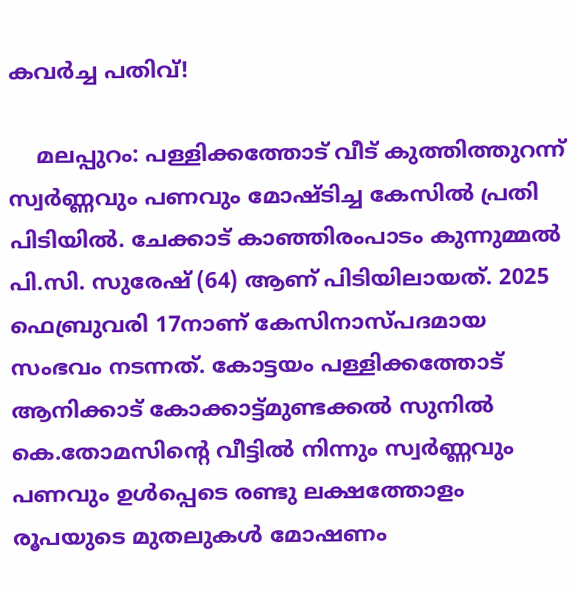കവര്‍ച്ച പതിവ്!

    മലപ്പുറം: പള്ളിക്കത്തോട് വീട് കുത്തിത്തുറന്ന് സ്വര്‍ണ്ണവും പണവും മോഷ്ടിച്ച കേസില്‍ പ്രതി പിടിയില്‍. ചേക്കാട് കാഞ്ഞിരംപാടം കുന്നുമ്മല്‍ പി.സി. സുരേഷ് (64) ആണ് പിടിയിലായത്. 2025 ഫെബ്രുവരി 17നാണ് കേസിനാസ്പദമായ സംഭവം നടന്നത്. കോട്ടയം പള്ളിക്കത്തോട് ആനിക്കാട് കോക്കാട്ട്മുണ്ടക്കല്‍ സുനില്‍ കെ.തോമസിന്റെ വീട്ടില്‍ നിന്നും സ്വര്‍ണ്ണവും പണവും ഉള്‍പ്പെടെ രണ്ടു ലക്ഷത്തോളം രൂപയുടെ മുതലുകള്‍ മോഷണം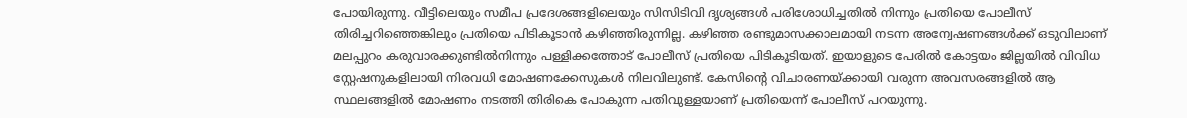പോയിരുന്നു. വീട്ടിലെയും സമീപ പ്രദേശങ്ങളിലെയും സിസിടിവി ദൃശ്യങ്ങള്‍ പരിശോധിച്ചതില്‍ നിന്നും പ്രതിയെ പോലീസ് തിരിച്ചറിഞ്ഞെങ്കിലും പ്രതിയെ പിടികൂടാന്‍ കഴിഞ്ഞിരുന്നില്ല. കഴിഞ്ഞ രണ്ടുമാസക്കാലമായി നടന്ന അന്വേഷണങ്ങള്‍ക്ക് ഒടുവിലാണ് മലപ്പുറം കരുവാരക്കുണ്ടില്‍നിന്നും പള്ളിക്കത്തോട് പോലീസ് പ്രതിയെ പിടികൂടിയത്. ഇയാളുടെ പേരില്‍ കോട്ടയം ജില്ലയില്‍ വിവിധ സ്റ്റേഷനുകളിലായി നിരവധി മോഷണക്കേസുകള്‍ നിലവിലുണ്ട്. കേസിന്റെ വിചാരണയ്ക്കായി വരുന്ന അവസരങ്ങളില്‍ ആ സ്ഥലങ്ങളില്‍ മോഷണം നടത്തി തിരികെ പോകുന്ന പതിവുള്ളയാണ് പ്രതിയെന്ന് പോലീസ് പറയുന്നു.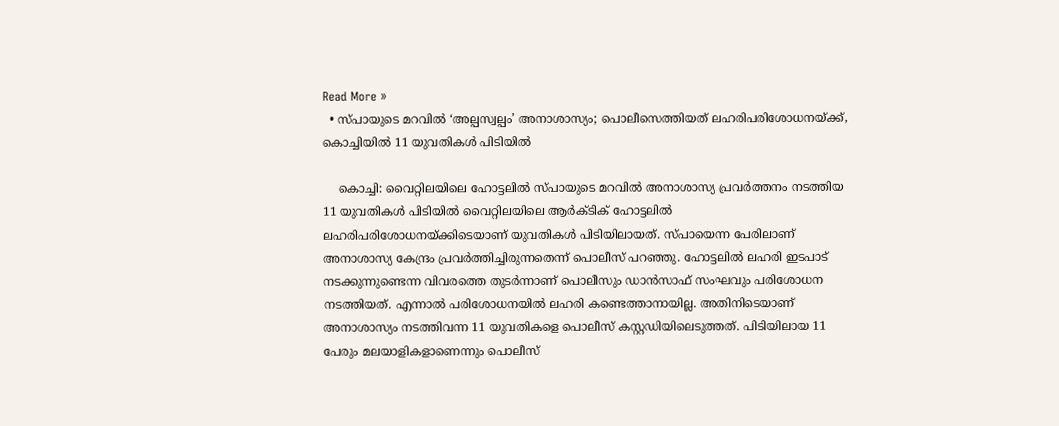Read More »
  • സ്പായുടെ മറവില്‍ ‘അല്പസ്വല്പം’ അനാശാസ്യം; പൊലീസെത്തിയത് ലഹരിപരിശോധനയ്ക്ക്, കൊച്ചിയില്‍ 11 യുവതികള്‍ പിടിയില്‍

    കൊച്ചി: വൈറ്റിലയിലെ ഹോട്ടലില്‍ സ്പായുടെ മറവില്‍ അനാശാസ്യ പ്രവര്‍ത്തനം നടത്തിയ 11 യുവതികള്‍ പിടിയില്‍ വൈറ്റിലയിലെ ആര്‍ക്ടിക് ഹോട്ടലില്‍ ലഹരിപരിശോധനയ്ക്കിടെയാണ് യുവതികള്‍ പിടിയിലായത്. സ്പായെന്ന പേരിലാണ് അനാശാസ്യ കേന്ദ്രം പ്രവര്‍ത്തിച്ചിരുന്നതെന്ന് പൊലീസ് പറഞ്ഞു. ഹോട്ടലില്‍ ലഹരി ഇടപാട് നടക്കുന്നുണ്ടെന്ന വിവരത്തെ തുടര്‍ന്നാണ് പൊലീസും ഡാന്‍സാഫ് സംഘവും പരിശോധന നടത്തിയത്. എന്നാല്‍ പരിശോധനയില്‍ ലഹരി കണ്ടെത്താനായില്ല. അതിനിടെയാണ് അനാശാസ്യം നടത്തിവന്ന 11 യുവതികളെ പൊലീസ് കസ്റ്റഡിയിലെടുത്തത്. പിടിയിലായ 11 പേരും മലയാളികളാണെന്നും പൊലീസ്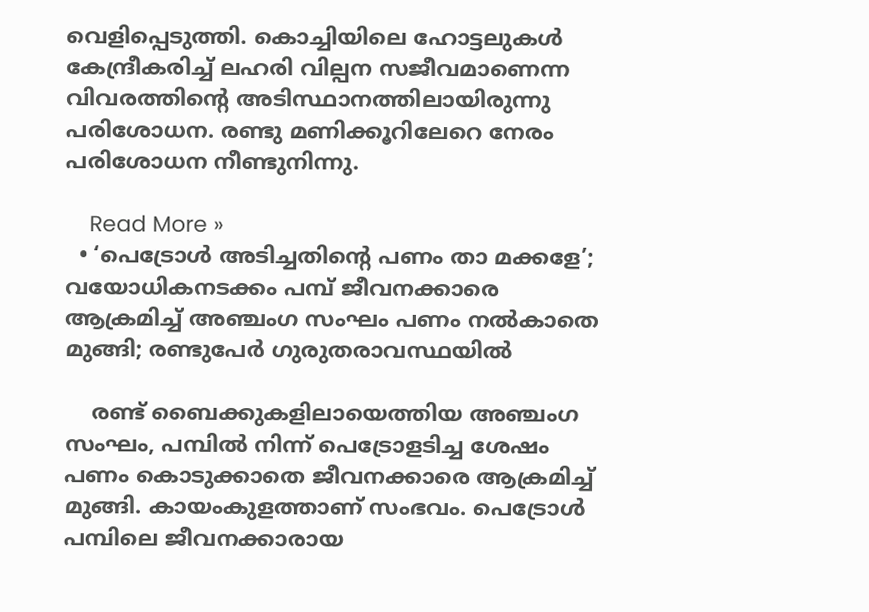വെളിപ്പെടുത്തി. കൊച്ചിയിലെ ഹോട്ടലുകള്‍ കേന്ദ്രീകരിച്ച് ലഹരി വില്പന സജീവമാണെന്ന വിവരത്തിന്റെ അടിസ്ഥാനത്തിലായിരുന്നു പരിശോധന. രണ്ടു മണിക്കൂറിലേറെ നേരം പരിശോധന നീണ്ടുനിന്നു.

    Read More »
  • ‘പെട്രോള്‍ അടിച്ചതിന്റെ പണം താ മക്കളേ’; വയോധികനടക്കം പമ്പ് ജീവനക്കാരെ ആക്രമിച്ച് അഞ്ചംഗ സംഘം പണം നല്‍കാതെ മുങ്ങി; രണ്ടുപേര്‍ ഗുരുതരാവസ്ഥയില്‍

    രണ്ട് ബൈക്കുകളിലായെത്തിയ അഞ്ചംഗ സംഘം, പമ്പില്‍ നിന്ന് പെട്രോളടിച്ച ശേഷം പണം കൊടുക്കാതെ ജീവനക്കാരെ ആക്രമിച്ച് മുങ്ങി. കായംകുളത്താണ് സംഭവം. പെട്രോള്‍ പമ്പിലെ ജീവനക്കാരായ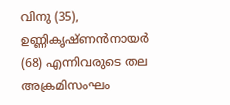വിനു (35), ഉണ്ണികൃഷ്ണൻനായർ (68) എന്നിവരുടെ തല അക്രമിസംഘം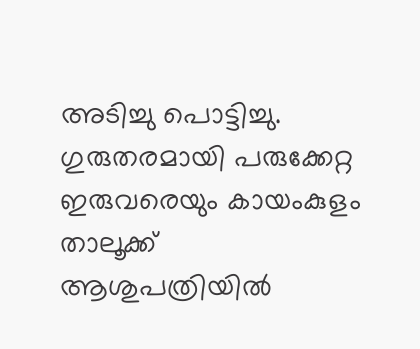അടിച്ചു പൊട്ടിച്ചു. ഗുരുതരമായി പരുക്കേറ്റ ഇരുവരെയും കായംകുളം താലൂക്ക് ആശുപത്രിയിൽ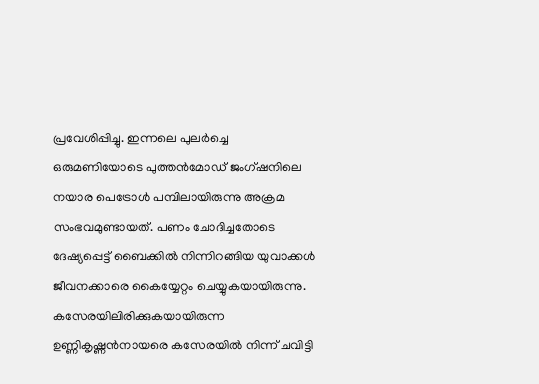പ്രവേശിപ്പിച്ചു. ഇന്നലെ പുലർച്ചെ ഒരുമണിയോടെ പുത്തൻമോഡ് ജംഗ്ഷനിലെ നയാര പെട്രോൾ പമ്പിലായിരുന്നു അക്രമ സംഭവമുണ്ടായത്. പണം ചോദിച്ചതോടെ ദേഷ്യപ്പെട്ട് ബൈക്കില്‍ നിന്നിറങ്ങിയ യുവാക്കള്‍  ജീവനക്കാരെ കൈയ്യേറ്റം ചെയ്യുകയായിരുന്നു. കസേരയിലിരിക്കുകയായിരുന്ന ഉണ്ണികൃഷ്ണൻനായരെ കസേരയിൽ നിന്ന് ചവിട്ടി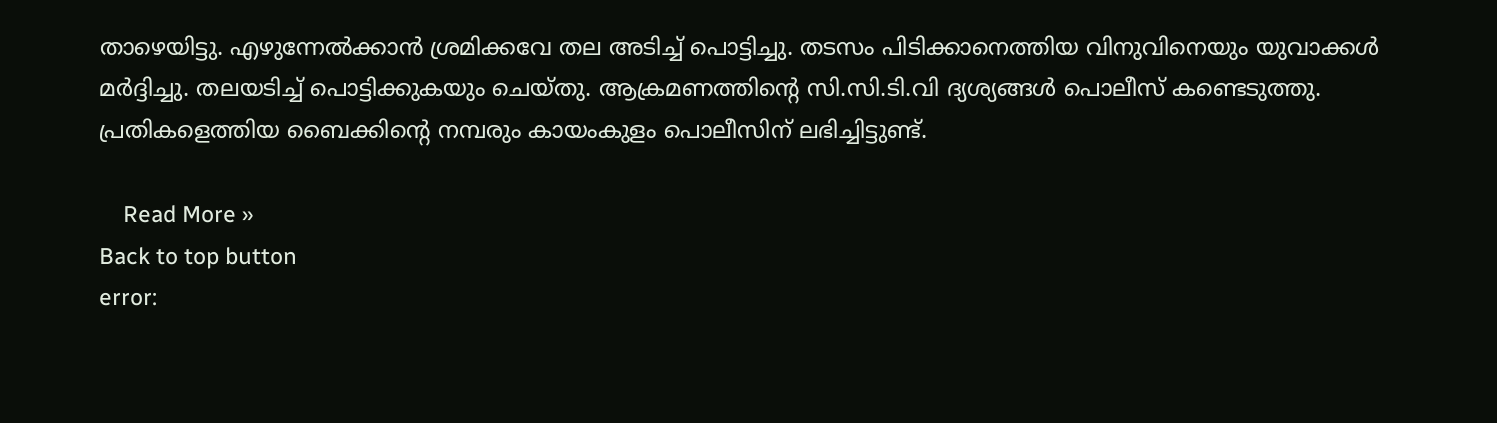താഴെയിട്ടു. എഴുന്നേല്‍ക്കാന്‍ ശ്രമിക്കവേ തല അടിച്ച് പൊട്ടിച്ചു. തടസം പിടിക്കാനെത്തിയ വിനുവിനെയും യുവാക്കള്‍ മര്‍ദ്ദിച്ചു. തലയടിച്ച് പൊട്ടിക്കുകയും ചെയ്തു. ആക്രമണത്തിന്റെ സി.സി.ടി.വി ദ്യശ്യങ്ങൾ പൊലീസ് കണ്ടെടുത്തു. പ്രതികളെത്തിയ ബൈക്കിന്റെ നമ്പരും കായംകുളം പൊലീസിന് ലഭിച്ചിട്ടുണ്ട്.

    Read More »
Back to top button
error: